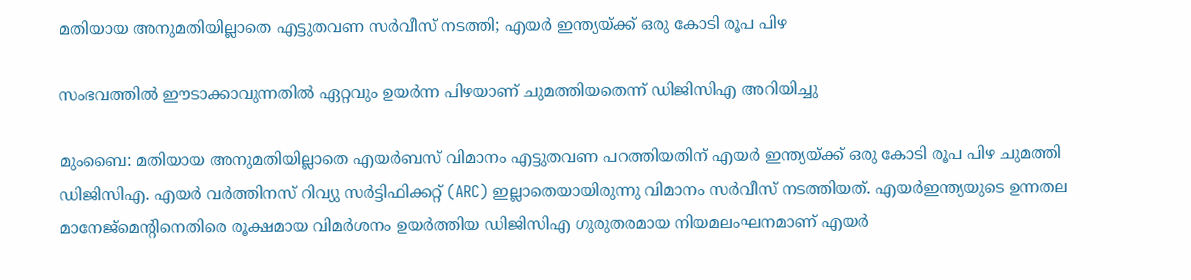മതിയായ അനുമതിയില്ലാതെ എട്ടുതവണ സർവീസ് നടത്തി; എയർ ഇന്ത്യയ്ക്ക് ഒരു കോടി രൂപ പിഴ

സംഭവത്തിൽ ഈടാക്കാവുന്നതിൽ ഏറ്റവും ഉയർന്ന പിഴയാണ് ചുമത്തിയതെന്ന് ഡിജിസിഎ അറിയിച്ചു

മുംബൈ: മതിയായ അനുമതിയില്ലാതെ എയർബസ് വിമാനം എട്ടുതവണ പറത്തിയതിന് എയർ ഇന്ത്യയ്ക്ക് ഒരു കോടി രൂപ പിഴ ചുമത്തി ഡിജിസിഎ. എയർ വര്‍ത്തിനസ് റിവ്യു സർട്ടിഫിക്കറ്റ് (ARC) ഇല്ലാതെയായിരുന്നു വിമാനം സർവീസ് നടത്തിയത്. എയർഇന്ത്യയുടെ ഉന്നതല മാനേജ്‌മെന്റിനെതിരെ രൂക്ഷമായ വിമർശനം ഉയർത്തിയ ഡിജിസിഎ ഗുരുതരമായ നിയമലംഘനമാണ് എയർ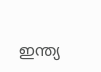ഇന്ത്യ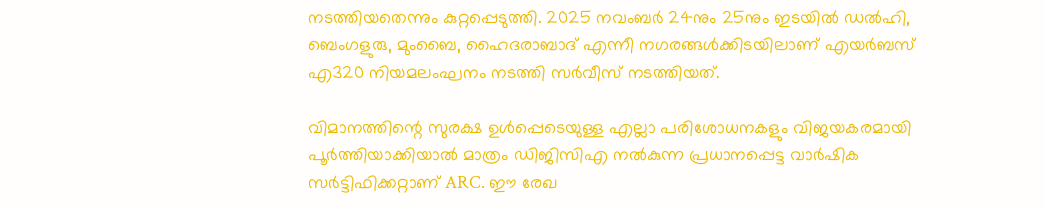നടത്തിയതെന്നും കുറ്റപ്പെടുത്തി. 2025 നവംബർ 24നും 25നും ഇടയിൽ ഡൽഹി, ബെംഗളുരു, മുംബൈ, ഹൈദരാബാദ് എന്നീ നഗരങ്ങൾക്കിടയിലാണ് എയർബസ് എ320 നിയമലംഘനം നടത്തി സർവീസ് നടത്തിയത്.

വിമാനത്തിന്റെ സുരക്ഷ ഉൾപ്പെടെയുള്ള എല്ലാ പരിശോധനകളും വിജയകരമായി പൂർത്തിയാക്കിയാൽ മാത്രം ഡിജിസിഎ നൽകുന്ന പ്രധാനപ്പെട്ട വാർഷിക സർട്ടിഫിക്കറ്റാണ് ARC. ഈ രേഖ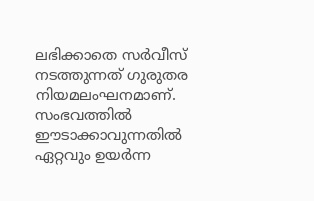ലഭിക്കാതെ സർവീസ് നടത്തുന്നത് ഗുരുതര നിയമലംഘനമാണ്. സംഭവത്തിൽ ഈടാക്കാവുന്നതിൽ ഏറ്റവും ഉയർന്ന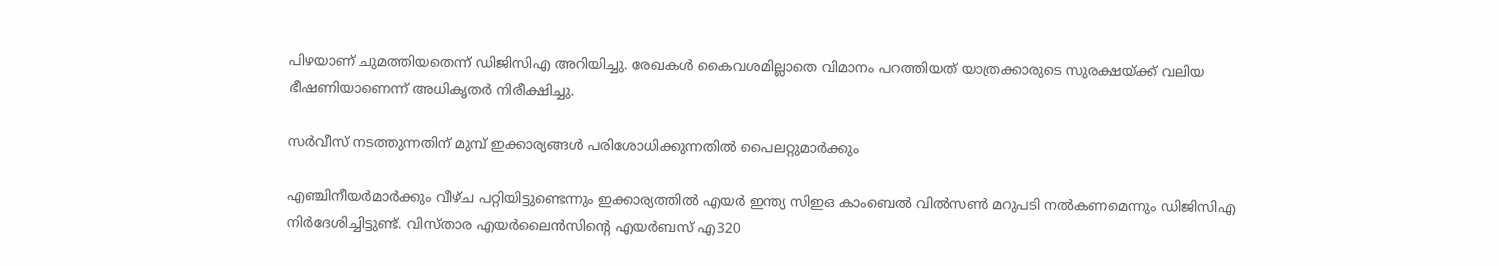പിഴയാണ് ചുമത്തിയതെന്ന് ഡിജിസിഎ അറിയിച്ചു. രേഖകൾ കൈവശമില്ലാതെ വിമാനം പറത്തിയത് യാത്രക്കാരുടെ സുരക്ഷയ്ക്ക് വലിയ ഭീഷണിയാണെന്ന് അധികൃതർ നിരീക്ഷിച്ചു.

സർവീസ് നടത്തുന്നതിന് മുമ്പ് ഇക്കാര്യങ്ങൾ പരിശോധിക്കുന്നതിൽ പൈലറ്റുമാർക്കും

എഞ്ചിനീയർമാർക്കും വീഴ്ച പറ്റിയിട്ടുണ്ടെന്നും ഇക്കാര്യത്തിൽ എയർ ഇന്ത്യ സിഇഒ കാംബെൽ വിൽസൺ മറുപടി നൽകണമെന്നും ഡിജിസിഎ നിർദേശിച്ചിട്ടുണ്ട്. വിസ്താര എയർലൈൻസിന്റെ എയർബസ് എ320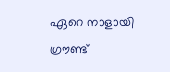ഏറെ നാളായി ഗ്രൗണ്ട്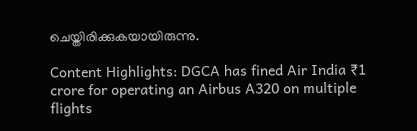ചെയ്തിരിക്കുകയായിരുന്നു.

Content Highlights: DGCA has fined Air India ₹1 crore for operating an Airbus A320 on multiple flights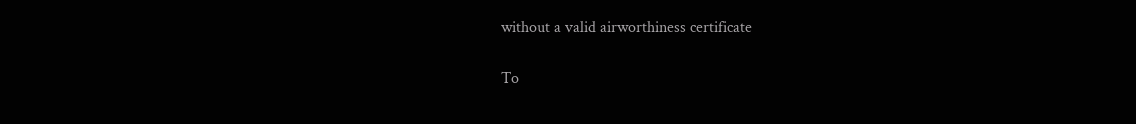without a valid airworthiness certificate

To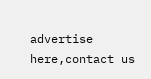advertise here,contact us